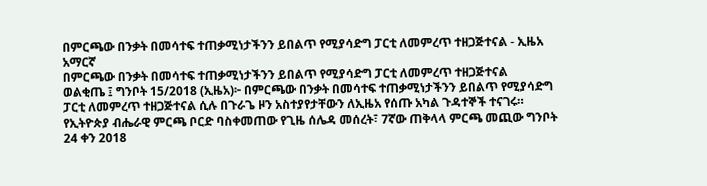በምርጫው በንቃት በመሳተፍ ተጠቃሚነታችንን ይበልጥ የሚያሳድግ ፓርቲ ለመምረጥ ተዘጋጅተናል - ኢዜአ አማርኛ
በምርጫው በንቃት በመሳተፍ ተጠቃሚነታችንን ይበልጥ የሚያሳድግ ፓርቲ ለመምረጥ ተዘጋጅተናል
ወልቂጤ ፤ ግንቦት 15/2018 (ኢዜአ)፦ በምርጫው በንቃት በመሳተፍ ተጠቃሚነታችንን ይበልጥ የሚያሳድግ ፓርቲ ለመምረጥ ተዘጋጅተናል ሲሉ በጉራጌ ዞን አስተያየታቸውን ለኢዜአ የሰጡ አካል ጉዳተኞች ተናገሩ።
የኢትዮጵያ ብሔራዊ ምርጫ ቦርድ ባስቀመጠው የጊዜ ሰሌዳ መሰረት፣ 7ኛው ጠቅላላ ምርጫ መጪው ግንቦት 24 ቀን 2018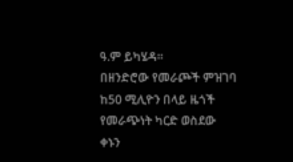ዓ.ም ይካሄዳ።
በዘንድሮው የመራጮች ምዝገባ ከ50 ሚሊዮን በላይ ዜጎች የመራጭነት ካርድ ወስደው ቀኑን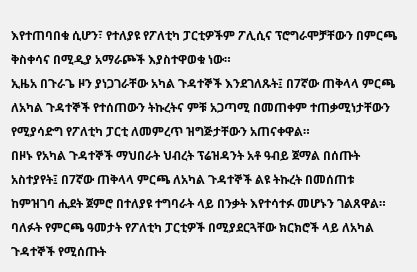እየተጠባበቁ ሲሆን፣ የተለያዩ የፖለቲካ ፓርቲዎችም ፖሊሲና ፕሮግራሞቻቸውን በምርጫ ቅስቀሳና በሚዲያ አማራጮች እያስተዋወቁ ነው።
ኢዜአ በጉራጌ ዞን ያነጋገራቸው አካል ጉዳተኞች እንደገለጹት፤ በ7ኛው ጠቅላላ ምርጫ ለአካል ጉዳተኞች የተሰጠውን ትኩረትና ምቹ አጋጣሚ በመጠቀም ተጠቃሚነታቸውን የሚያሳድግ የፖለቲካ ፓርቲ ለመምረጥ ዝግጅታቸውን አጠናቀዋል።
በዞኑ የአካል ጉዳተኞች ማህበራት ህብረት ፕሬዝዳንት አቶ ዓብይ ጀማል በሰጡት አስተያየት፤ በ7ኛው ጠቅላላ ምርጫ ለአካል ጉዳተኞች ልዩ ትኩረት በመሰጠቱ ከምዝገባ ሒደት ጀምሮ በተለያዩ ተግባራት ላይ በንቃት እየተሳተፉ መሆኑን ገልጸዋል።
ባለፉት የምርጫ ዓመታት የፖለቲካ ፓርቲዎች በሚያደርጓቸው ክርክሮች ላይ ለአካል ጉዳተኞች የሚሰጡት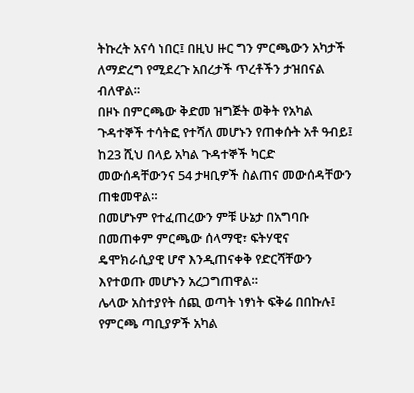ትኩረት አናሳ ነበር፤ በዚህ ዙር ግን ምርጫውን አካታች ለማድረግ የሚደረጉ አበረታች ጥረቶችን ታዝበናል ብለዋል።
በዞኑ በምርጫው ቅድመ ዝግጅት ወቅት የአካል ጉዳተኞች ተሳትፎ የተሻለ መሆኑን የጠቀሱት አቶ ዓብይ፤ ከ23 ሺህ በላይ አካል ጉዳተኞች ካርድ መውሰዳቸውንና 54 ታዛቢዎች ስልጠና መውሰዳቸውን ጠቁመዋል።
በመሆኑም የተፈጠረውን ምቹ ሁኔታ በአግባቡ በመጠቀም ምርጫው ሰላማዊ፣ ፍትሃዊና ዴሞክራሲያዊ ሆኖ እንዲጠናቀቅ የድርሻቸውን እየተወጡ መሆኑን አረጋግጠዋል።
ሌላው አስተያየት ሰጪ ወጣት ነፃነት ፍቅሬ በበኩሉ፤ የምርጫ ጣቢያዎች አካል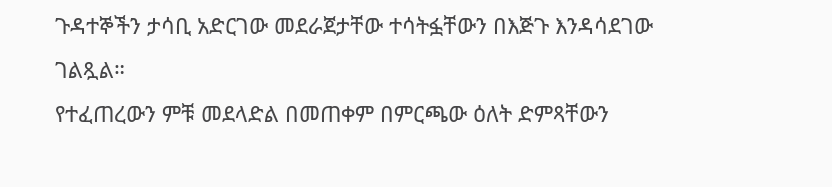ጉዳተኞችን ታሳቢ አድርገው መደራጀታቸው ተሳትፏቸውን በእጅጉ እንዳሳደገው ገልጿል።
የተፈጠረውን ምቹ መደላድል በመጠቀም በምርጫው ዕለት ድምጻቸውን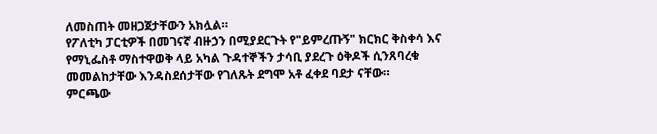ለመስጠት መዘጋጀታቸውን አክሏል።
የፖለቲካ ፓርቲዎች በመገናኛ ብዙኃን በሚያደርጉት የ"ይምረጡኝ" ክርክር ቅስቀሳ እና የማኒፌስቶ ማስተዋወቅ ላይ አካል ጉዳተኞችን ታሳቢ ያደረጉ ዕቅዶች ሲንጸባረቁ መመልከታቸው እንዳስደሰታቸው የገለጹት ደግሞ አቶ ፈቀደ ባደታ ናቸው።
ምርጫው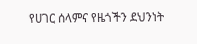የሀገር ሰላምና የዜጎችን ደህንነት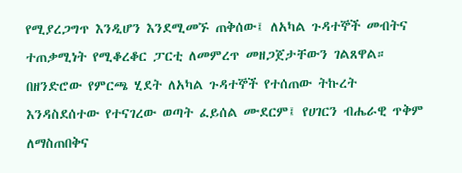የሚያረጋግጥ እንዲሆን እንደሚመኙ ጠቅሰው፤ ለአካል ጉዳተኞች መብትና ተጠቃሚነት የሚቆረቆር ፓርቲ ለመምረጥ መዘጋጀታቸውን ገልጸዋል።
በዘንድሮው የምርጫ ሂደት ለአካል ጉዳተኞች የተሰጠው ትኩረት እንዳስደሰተው የተናገረው ወጣት ፈይሰል ሙደርም፤ የሀገርን ብሔራዊ ጥቅም ለማስጠበቅና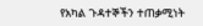የአካል ጉዳተኞችን ተጠቃሚነት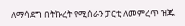ለማሳደግ በትኩረት የሚሰራን ፓርቲ ለመምረጥ ዝጁ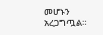መሆኑን አረጋግጧል።